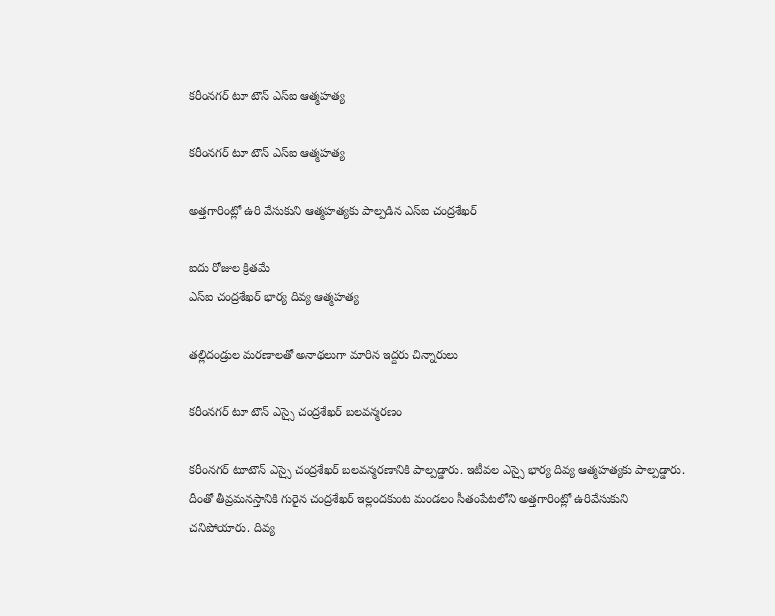కరీంనగర్ టూ టౌన్ ఎస్ఐ ఆత్మహత్య

కరీంనగర్ టూ టౌన్ ఎస్ఐ ఆత్మహత్య

అత్తగారింట్లో ఉరి వేసుకుని ఆత్మహత్యకు పాల్పడిన ఎస్ఐ చంద్రశేఖర్

ఐదు రోజుల క్రితమే
ఎస్ఐ చంద్రశేఖర్ భార్య దివ్య ఆత్మహత్య

తల్లిదండ్రుల మరణాలతో అనాథలుగా మారిన ఇద్దరు చిన్నారులు

కరీంనగర్‌ టూ టౌన్ ఎస్సై చంద్రశేఖర్ బలవన్మరణం

కరీంనగర్‌ టూటౌన్‌ ఎస్సై చంద్రశేఖర్‌ బలవన్మరణానికి పాల్పడ్డారు. ఇటీవల ఎస్సై భార్య దివ్య ఆత్మహత్యకు పాల్పడ్డారు. దీంతో తీవ్రమనస్తానికి గురైన చంద్రశేఖర్‌ ఇల్లందకుంట మండలం సీతంపేటలోని అత్తగారింట్లో ఉరివేసుకుని చనిపోయారు. దివ్య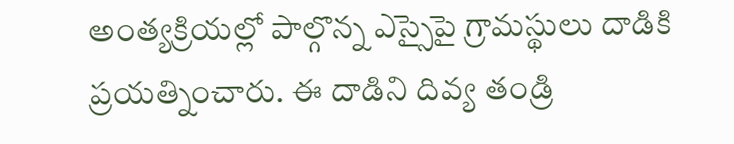అంత్యక్రియల్లో పాల్గొన్న ఎస్సైపై గ్రామస్థులు దాడికి ప్రయత్నించారు. ఈ దాడిని దివ్య తండ్రి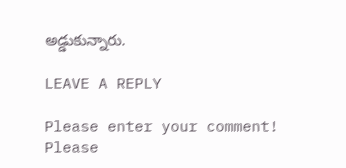అడ్డుకున్నారు.

LEAVE A REPLY

Please enter your comment!
Please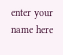enter your name here